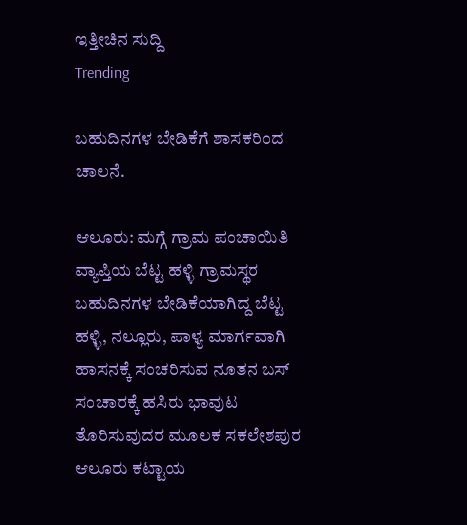ಇತ್ತೀಚಿನ ಸುದ್ದಿ
Trending

ಬಹುದಿನಗಳ ಬೇಡಿಕೆಗೆ ಶಾಸಕರಿಂದ ಚಾಲನೆ.

ಆಲೂರು: ಮಗ್ಗೆ ಗ್ರಾಮ ಪಂಚಾಯಿತಿ ವ್ಯಾಪ್ತಿಯ ಬೆಟ್ಟ ಹಳ್ಳಿ ಗ್ರಾಮಸ್ಥರ ಬಹುದಿನಗಳ ಬೇಡಿಕೆಯಾಗಿದ್ದ ಬೆಟ್ಟ ಹಳ್ಳಿ, ನಲ್ಲೂರು, ಪಾಳ್ಯ ಮಾರ್ಗವಾಗಿ ಹಾಸನಕ್ಕೆ ಸಂಚರಿಸುವ ನೂತನ ಬಸ್ ಸಂಚಾರಕ್ಕೆ ಹಸಿರು ಭಾವುಟ ತೊರಿಸುವುದರ ಮೂಲಕ ಸಕಲೇಶಪುರ ಆಲೂರು ಕಟ್ಟಾಯ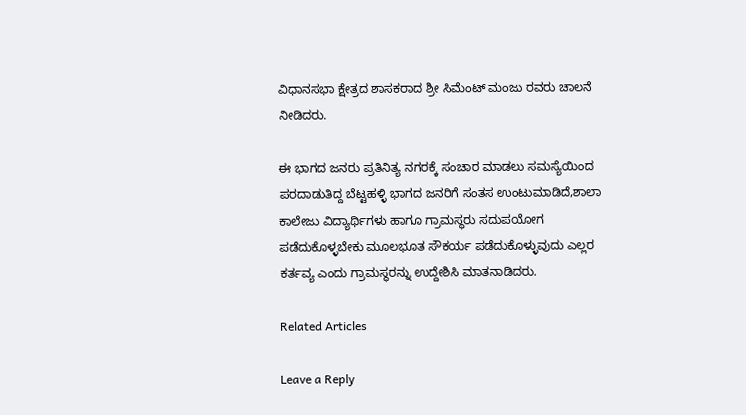ವಿಧಾನಸಭಾ ಕ್ಷೇತ್ರದ ಶಾಸಕರಾದ ಶ್ರೀ ಸಿಮೆಂಟ್ ಮಂಜು ರವರು ಚಾಲನೆ ನೀಡಿದರು.

ಈ ಭಾಗದ ಜನರು ಪ್ರತಿನಿತ್ಯ ನಗರಕ್ಕೆ ಸಂಚಾರ ಮಾಡಲು ಸಮಸ್ಯೆಯಿಂದ ಪರದಾಡುತಿದ್ದ ಬೆಟ್ಟಹಳ್ಳಿ ಭಾಗದ ಜನರಿಗೆ ಸಂತಸ ಉಂಟುಮಾಡಿದೆ,ಶಾಲಾ ಕಾಲೇಜು ವಿದ್ಯಾರ್ಥಿಗಳು ಹಾಗೂ ಗ್ರಾಮಸ್ಥರು ಸದುಪಯೋಗ ಪಡೆದುಕೊಳ್ಳಬೇಕು ಮೂಲಭೂತ ಸೌಕರ್ಯ ಪಡೆದುಕೊಳ್ಳುವುದು ಎಲ್ಲರ ಕರ್ತವ್ಯ ಎಂದು ಗ್ರಾಮಸ್ಥರನ್ನು ಉದ್ದೇಶಿಸಿ ಮಾತನಾಡಿದರು.

Related Articles

Leave a Reply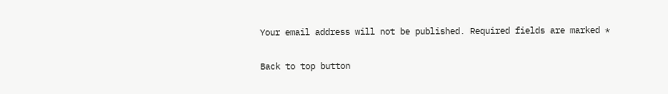Your email address will not be published. Required fields are marked *

Back to top button